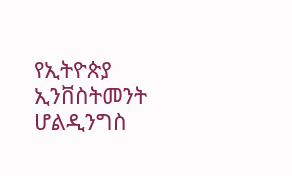የኢትዮጵያ ኢንቨስትመንት ሆልዲንግስ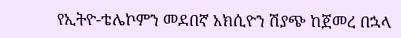የኢትዮ-ቴሌኮምን መደበኛ አክሲዮን ሽያጭ ከጀመረ በኋላ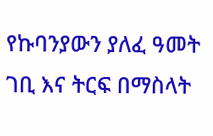የኩባንያውን ያለፈ ዓመት ገቢ እና ትርፍ በማስላት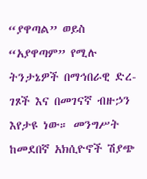“ያዋጣል” ወይስ “አያዋጣም” የሚሉ ትንታኔዎች በማኅበራዊ ድረ-ገጾች እና በመገናኛ ብዙኃን እየታዩ ነው። መንግሥት ከመደበኛ አክሲዮኖች ሽያጭ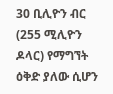30 ቢሊዮን ብር (255 ሚሊዮን ዶላር) የማግኘት ዕቅድ ያለው ሲሆን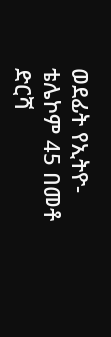ወደፊት የኢትዮ-ቴሌኮም 45 በመቶ ድርሻ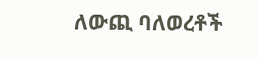ለውጪ ባለወረቶች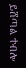ይሸጣል ተብሎ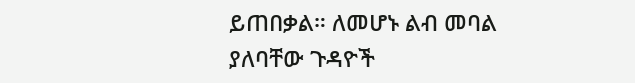ይጠበቃል። ለመሆኑ ልብ መባል ያለባቸው ጉዳዮች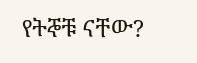የትኞቹ ናቸው?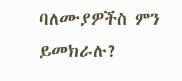ባለሙያዎችስ ምን ይመክራሉ?